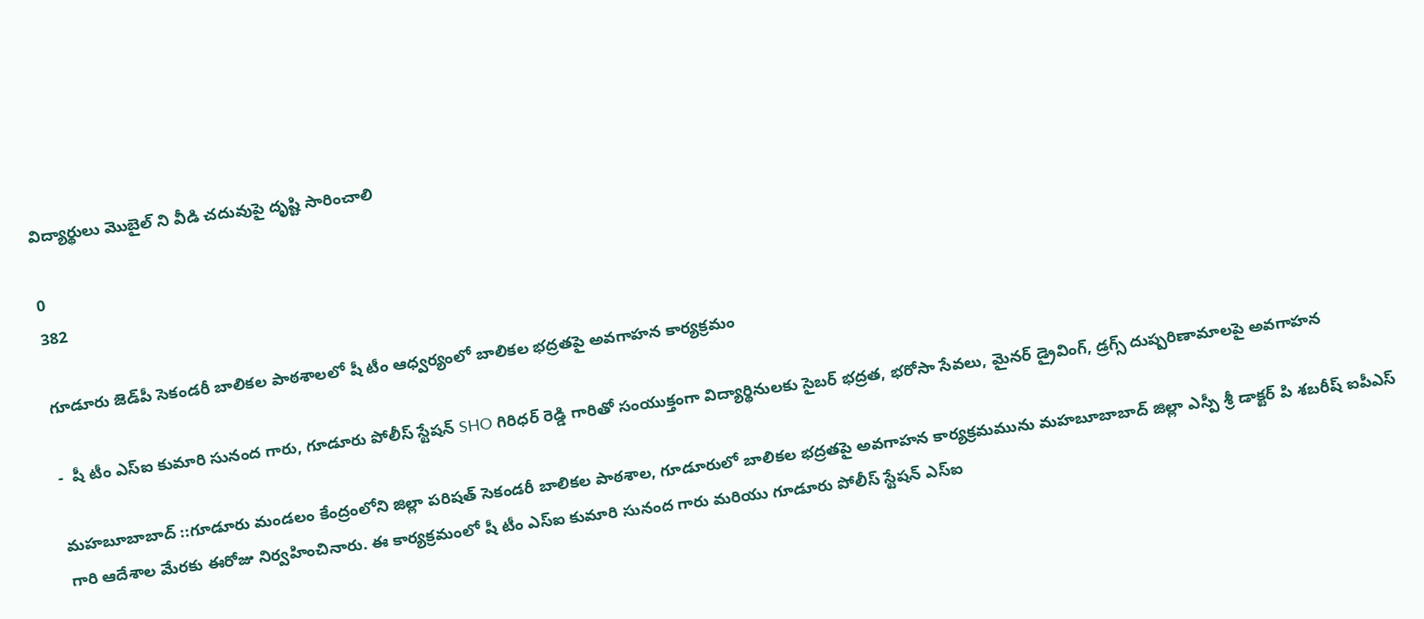విద్యార్థులు మొబైల్ ని వీడి చదువుపై దృష్టి సారించాలి

0
382

గూడూరు జెడ్‌పీ సెకండరీ బాలికల పాఠశాలలో షీ టీం ఆధ్వర్యంలో బాలికల భద్రతపై అవగాహన కార్యక్రమం

-  షీ టీం ఎస్‌ఐ కుమారి సునంద గారు, గూడూరు పోలీస్ స్టేషన్ SHO గిరిధర్ రెడ్డి గారితో సంయుక్తంగా విద్యార్థినులకు సైబర్ భద్రత, భరోసా సేవలు, మైనర్ డ్రైవింగ్, డ్రగ్స్ దుష్పరిణామాలపై అవగాహన

మహబూబాబాద్ ::గూడూరు మండలం కేంద్రంలోని జిల్లా పరిషత్ సెకండరీ బాలికల పాఠశాల, గూడూరులో బాలికల భద్రతపై అవగాహన కార్యక్రమమును మహబూబాబాద్ జిల్లా ఎస్పీ శ్రీ డాక్టర్ పి శబరీష్ ఐపీఎస్ గారి ఆదేశాల మేరకు ఈరోజు నిర్వహించినారు. ఈ కార్యక్రమంలో షీ టీం ఎస్‌ఐ కుమారి సునంద గారు మరియు గూడూరు పోలీస్ స్టేషన్ ఎస్‌ఐ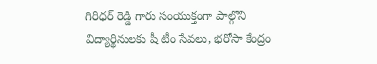గిరిధర్ రెడ్డి గారు సంయుక్తంగా పాల్గొని విద్యార్థినులకు షీ టీం సేవలు, భరోసా కేంద్రం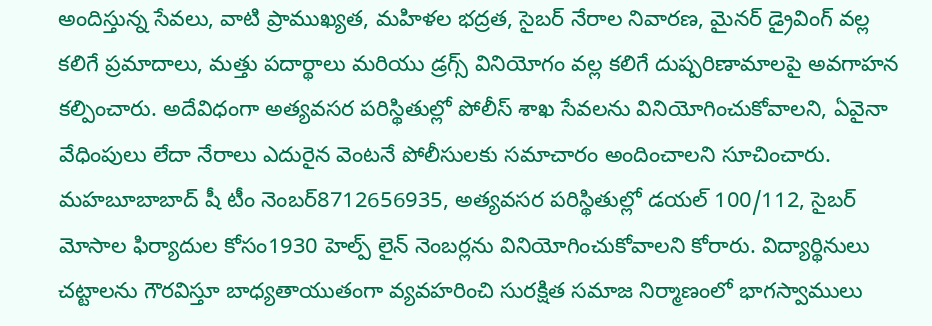అందిస్తున్న సేవలు, వాటి ప్రాముఖ్యత, మహిళల భద్రత, సైబర్ నేరాల నివారణ, మైనర్ డ్రైవింగ్ వల్ల కలిగే ప్రమాదాలు, మత్తు పదార్థాలు మరియు డ్రగ్స్ వినియోగం వల్ల కలిగే దుష్పరిణామాలపై అవగాహన కల్పించారు. అదేవిధంగా అత్యవసర పరిస్థితుల్లో పోలీస్ శాఖ సేవలను వినియోగించుకోవాలని, ఏవైనా వేధింపులు లేదా నేరాలు ఎదురైన వెంటనే పోలీసులకు సమాచారం అందించాలని సూచించారు. మహబూబాబాద్ షీ టీం నెంబర్8712656935, అత్యవసర పరిస్థితుల్లో డయల్ 100/112, సైబర్ మోసాల ఫిర్యాదుల కోసం1930 హెల్ప్ లైన్ నెంబర్లను వినియోగించుకోవాలని కోరారు. విద్యార్థినులు చట్టాలను గౌరవిస్తూ బాధ్యతాయుతంగా వ్యవహరించి సురక్షిత సమాజ నిర్మాణంలో భాగస్వాములు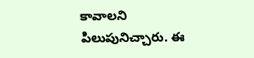కావాలని పిలుపునిచ్చారు. ఈ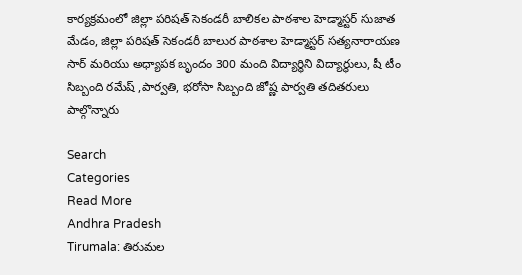కార్యక్రమంలో జిల్లా పరిషత్ సెకండరీ బాలికల పాఠశాల హెడ్మాస్టర్ సుజాత మేడం, జిల్లా పరిషత్ సెకండరీ బాలుర పాఠశాల హెడ్మాస్టర్ సత్యనారాయణ సార్ మరియు అధ్యాపక బృందం 300 మంది విద్యార్థిని విద్యార్థులు, షీ టీం సిబ్బంది రమేష్ ,పార్వతి, భరోసా సిబ్బంది జోష్ణ పార్వతి తదితరులు పాల్గొన్నారు

Search
Categories
Read More
Andhra Pradesh
Tirumala: తిరుమల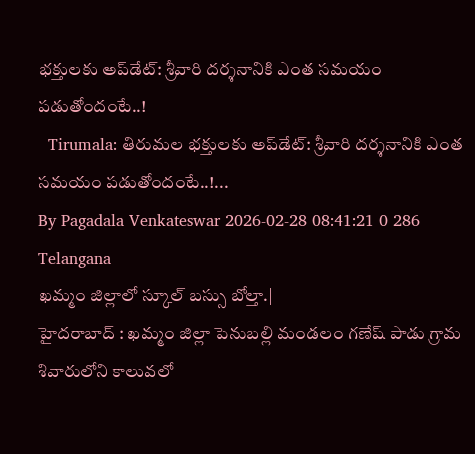భక్తులకు అప్‌డేట్: శ్రీవారి దర్శనానికి ఎంత సమయం పడుతోందంటే..!
  Tirumala: తిరుమల భక్తులకు అప్‌డేట్: శ్రీవారి దర్శనానికి ఎంత సమయం పడుతోందంటే..!...
By Pagadala Venkateswar 2026-02-28 08:41:21 0 286
Telangana
ఖమ్మం జిల్లాలో స్కూల్ బస్సు బోల్తా.|
హైదరాబాద్ : ఖమ్మం జిల్లా పెనుబల్లి మండలం గణేష్ పాడు గ్రామ శివారులోని కాలువలో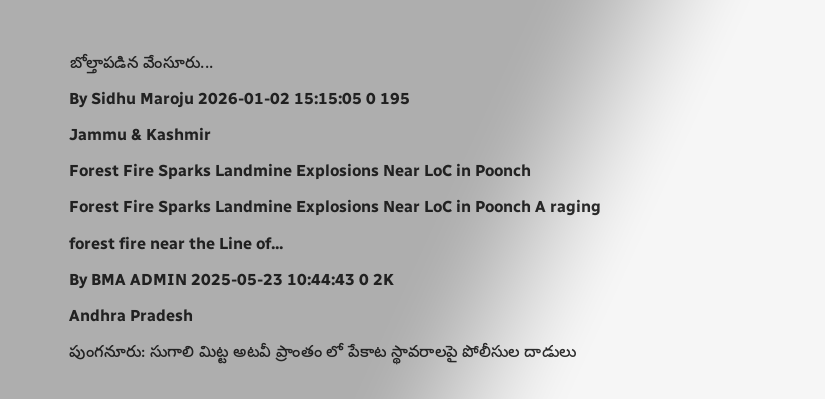బోల్తాపడిన వేంసూరు...
By Sidhu Maroju 2026-01-02 15:15:05 0 195
Jammu & Kashmir
Forest Fire Sparks Landmine Explosions Near LoC in Poonch
Forest Fire Sparks Landmine Explosions Near LoC in Poonch A raging forest fire near the Line of...
By BMA ADMIN 2025-05-23 10:44:43 0 2K
Andhra Pradesh
పుంగనూరు: సుగాలి మిట్ట అటవీ ప్రాంతం లో పేకాట స్థావరాలపై పోలీసుల దాడులు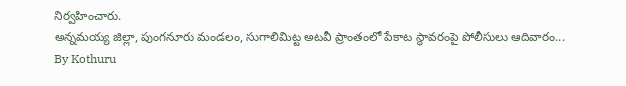నిర్వహించారు.
అన్నమయ్య జిల్లా, పుంగనూరు మండలం, సుగాలిమిట్ట అటవీ ప్రాంతంలో పేకాట స్థావరంపై పోలీసులు ఆదివారం...
By Kothuru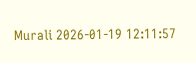Murali 2026-01-19 12:11:57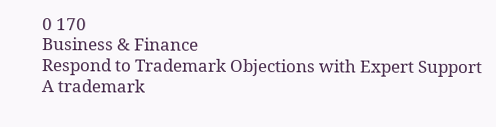0 170
Business & Finance
Respond to Trademark Objections with Expert Support
A trademark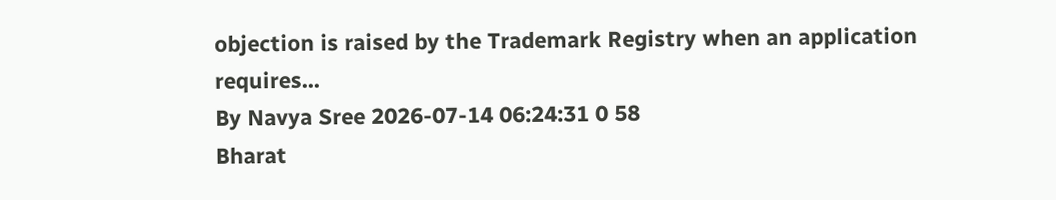objection is raised by the Trademark Registry when an application requires...
By Navya Sree 2026-07-14 06:24:31 0 58
Bharat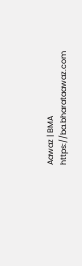Aawaz | BMA https://ba.bharataawaz.com